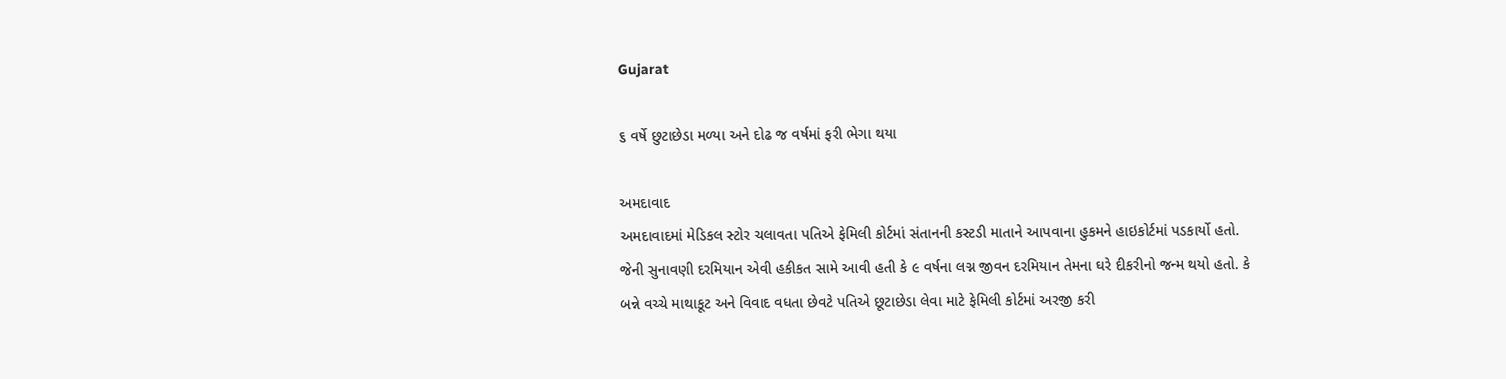Gujarat

૬ વર્ષે છુટાછેડા મળ્યા અને દોઢ જ વર્ષમાં ફરી ભેગા થયા

અમદાવાદ
અમદાવાદમાં મેડિકલ સ્ટોર ચલાવતા પતિએ ફેમિલી કોર્ટમાં સંતાનની કસ્ટડી માતાને આપવાના હુકમને હાઇકોર્ટમાં પડકાર્યો હતો. જેની સુનાવણી દરમિયાન એવી હકીકત સામે આવી હતી કે ૯ વર્ષના લગ્ન જીવન દરમિયાન તેમના ઘરે દીકરીનો જન્મ થયો હતો. કે બન્ને વચ્ચે માથાકૂટ અને વિવાદ વધતા છેવટે પતિએ છૂટાછેડા લેવા માટે ફેમિલી કોર્ટમાં અરજી કરી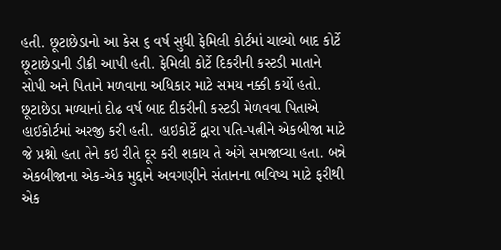હતી. છૂટાછેડાનો આ કેસ ૬ વર્ષ સુધી ફેમિલી કોર્ટમાં ચાલ્યો બાદ કોર્ટે છૂટાછેડાની ડીક્રી આપી હતી. ફેમિલી કોર્ટે દિકરીની કસ્ટડી માતાને સોપી અને પિતાને મળવાના અધિકાર માટે સમય નક્કી કર્યો હતો. છૂટાછેડા મળ્યાનાં દોઢ વર્ષ બાદ દીકરીની કસ્ટડી મેળવવા પિતાએ હાઈકોર્ટમાં અરજી કરી હતી. હાઇકોર્ટે દ્વારા પતિ-પત્નીને એકબીજા માટે જે પ્રશ્નો હતા તેને કઇ રીતે દૂર કરી શકાય તે અંગે સમજાવ્યા હતા. બન્ને એકબીજાના એક-એક મુદ્દાને અવગણીને સંતાનના ભવિષ્ય માટે ફરીથી એક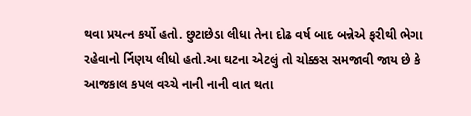થવા પ્રયત્ન કર્યો હતો. છુટાછેડા લીધા તેના દોઢ વર્ષ બાદ બન્નેએ ફરીથી ભેગા રહેવાનો ર્નિણય લીધો હતો.આ ઘટના એટલું તો ચોક્કસ સમજાવી જાય છે કે આજકાલ કપલ વચ્ચે નાની નાની વાત થતા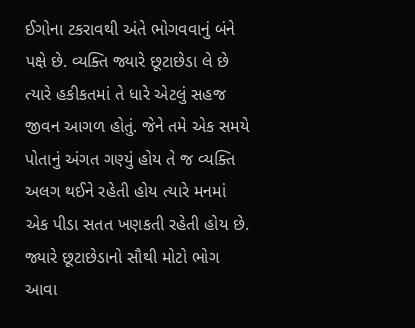ઈગોના ટકરાવથી અંતે ભોગવવાનું બંને પક્ષે છે. વ્યક્તિ જ્યારે છૂટાછેડા લે છે ત્યારે હકીકતમાં તે ધારે એટલું સહજ જીવન આગળ હોતું. જેને તમે એક સમયે પોતાનું અંગત ગણ્યું હોય તે જ વ્યક્તિ અલગ થઈને રહેતી હોય ત્યારે મનમાં એક પીડા સતત ખણકતી રહેતી હોય છે. જ્યારે છૂટાછેડાનો સૌથી મોટો ભોગ આવા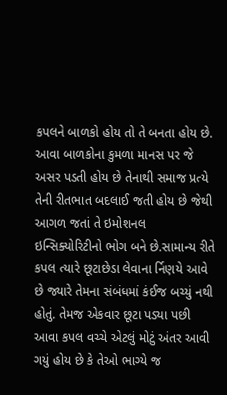કપલને બાળકો હોય તો તે બનતા હોય છે. આવા બાળકોના કુમળા માનસ પર જે અસર પડતી હોય છે તેનાથી સમાજ પ્રત્યે તેની રીતભાત બદલાઈ જતી હોય છે જેથી આગળ જતાં તે ઇમોશનલ ઇન્સિક્યોરિટીનો ભોગ બને છે.સામાન્ય રીતે કપલ ત્યારે છૂટાછેડા લેવાના ર્નિણયે આવે છે જ્યારે તેમના સંબંધમાં કંઈજ બચ્યું નથી હોતું. તેમજ એકવાર છૂટા પડ્યા પછી આવા કપલ વચ્ચે એટલું મોટું અંતર આવી ગયું હોય છે કે તેઓ ભાગ્યે જ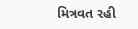મિત્રવત રહી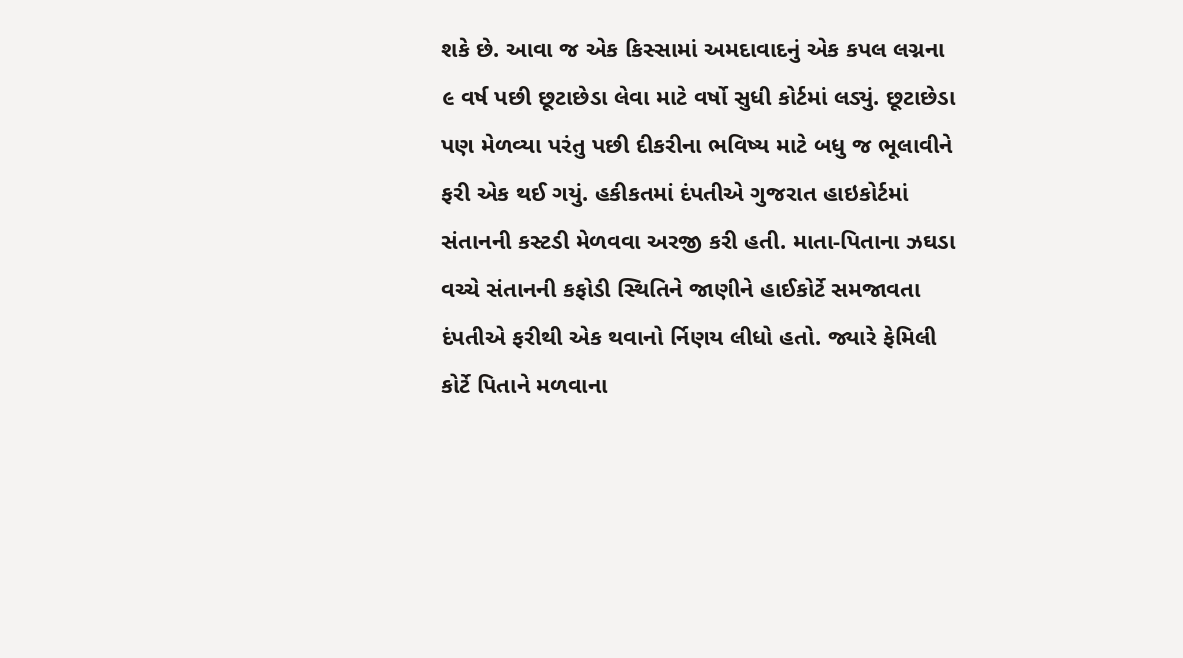શકે છે. આવા જ એક કિસ્સામાં અમદાવાદનું એક કપલ લગ્નના ૯ વર્ષ પછી છૂટાછેડા લેવા માટે વર્ષો સુધી કોર્ટમાં લડ્યું. છૂટાછેડા પણ મેળવ્યા પરંતુ પછી દીકરીના ભવિષ્ય માટે બધુ જ ભૂલાવીને ફરી એક થઈ ગયું. હકીકતમાં દંપતીએ ગુજરાત હાઇકોર્ટમાં સંતાનની કસ્ટડી મેળવવા અરજી કરી હતી. માતા-પિતાના ઝઘડા વચ્ચે સંતાનની કફોડી સ્થિતિને જાણીને હાઈકોર્ટે સમજાવતા દંપતીએ ફરીથી એક થવાનો ર્નિણય લીધો હતો. જ્યારે ફેમિલી કોર્ટે પિતાને મળવાના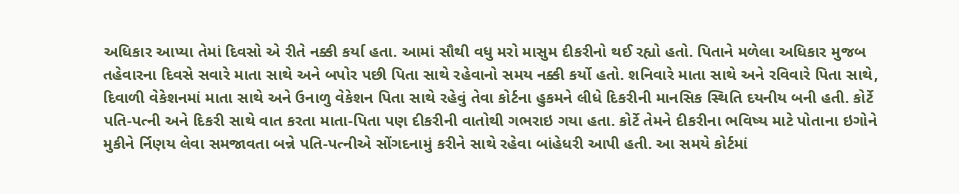અધિકાર આપ્યા તેમાં દિવસો એ રીતે નક્કી કર્યા હતા. આમાં સૌથી વધુ મરો માસુમ દીકરીનો થઈ રહ્યો હતો. પિતાને મળેલા અધિકાર મુજબ તહેવારના દિવસે સવારે માતા સાથે અને બપોર પછી પિતા સાથે રહેવાનો સમય નક્કી કર્યો હતો. શનિવારે માતા સાથે અને રવિવારે પિતા સાથે, દિવાળી વેકેશનમાં માતા સાથે અને ઉનાળુ વેકેશન પિતા સાથે રહેવું તેવા કોર્ટના હુકમને લીધે દિકરીની માનસિક સ્થિતિ દયનીય બની હતી. કોર્ટે પતિ-પત્ની અને દિકરી સાથે વાત કરતા માતા-પિતા પણ દીકરીની વાતોથી ગભરાઇ ગયા હતા. કોર્ટે તેમને દીકરીના ભવિષ્ય માટે પોતાના ઇગોને મુકીને ર્નિણય લેવા સમજાવતા બન્ને પતિ-પત્નીએ સોંગદનામું કરીને સાથે રહેવા બાંહેધરી આપી હતી. આ સમયે કોર્ટમાં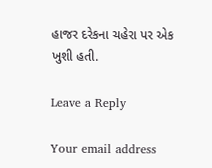હાજર દરેકના ચહેરા પર એક ખુશી હતી.

Leave a Reply

Your email address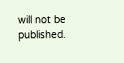will not be published.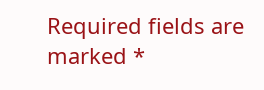Required fields are marked *